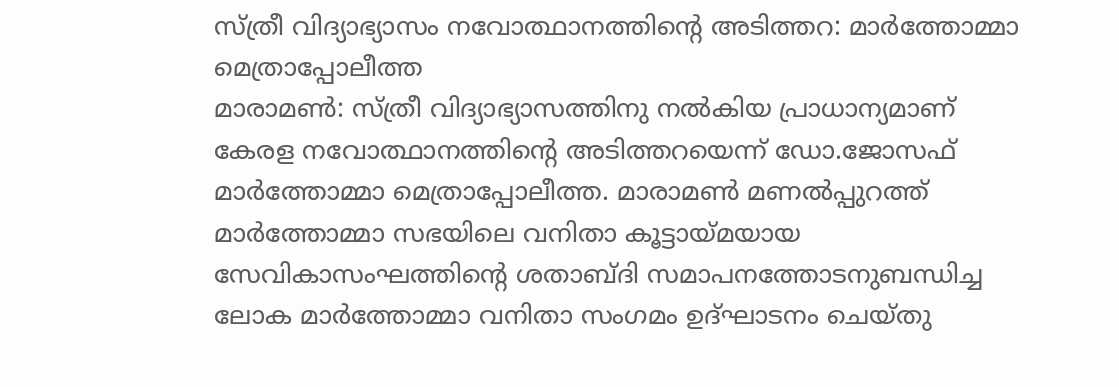സ്ത്രീ വിദ്യാഭ്യാസം നവോത്ഥാനത്തിന്റെ അടിത്തറ: മാർത്തോമ്മാ മെത്രാപ്പോലീത്ത
മാരാമൺ: സ്ത്രീ വിദ്യാഭ്യാസത്തിനു നൽകിയ പ്രാധാന്യമാണ് കേരള നവോത്ഥാനത്തിന്റെ അടിത്തറയെന്ന് ഡോ.ജോസഫ് മാർത്തോമ്മാ മെത്രാപ്പോലീത്ത. മാരാമൺ മണൽപ്പുറത്ത് മാർത്തോമ്മാ സഭയിലെ വനിതാ കൂട്ടായ്മയായ സേവികാസംഘത്തിന്റെ ശതാബ്ദി സമാപനത്തോടനുബന്ധിച്ച ലോക മാർത്തോമ്മാ വനിതാ സംഗമം ഉദ്ഘാടനം ചെയ്തു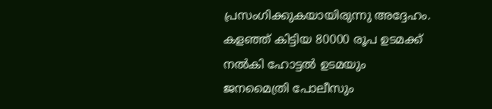പ്രസംഗിക്കുകയായിരുന്നു അദ്ദേഹം.
കളഞ്ഞ് കിട്ടിയ 80000 രൂപ ഉടമക്ക് നൽകി ഹോട്ടൽ ഉടമയും ജനമൈത്രി പോലീസും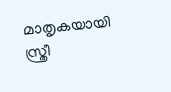മാതൃകയായി
സ്ത്രീ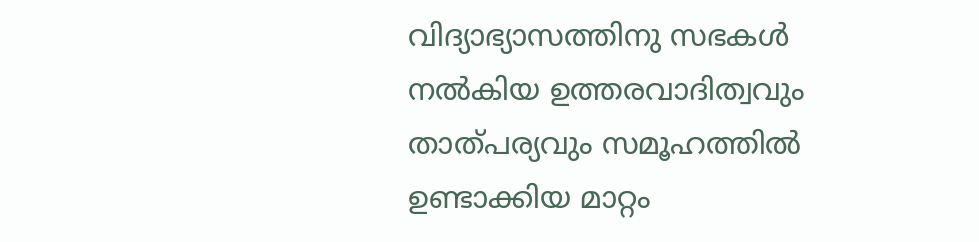വിദ്യാഭ്യാസത്തിനു സഭകൾ നൽകിയ ഉത്തരവാദിത്വവും താത്പര്യവും സമൂഹത്തിൽ ഉണ്ടാക്കിയ മാറ്റം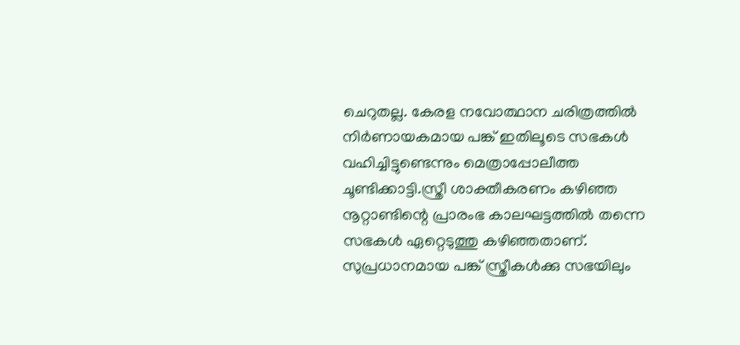ചെറുതല്ല. കേരള നവോത്ഥാന ചരിത്രത്തിൽ നിർണായകമായ പങ്ക് ഇതിലൂടെ സഭകൾ വഹിച്ചിട്ടുണ്ടെന്നും മെത്രാപ്പോലീത്ത ചൂണ്ടിക്കാട്ടി.സ്ത്രീ ശാക്തീകരണം കഴിഞ്ഞ നൂറ്റാണ്ടിന്റെ പ്രാരംഭ കാലഘട്ടത്തിൽ തന്നെ സഭകൾ ഏറ്റെടുത്തു കഴിഞ്ഞതാണ്. സുപ്രധാനമായ പങ്ക് സ്ത്രീകൾക്കു സഭയിലും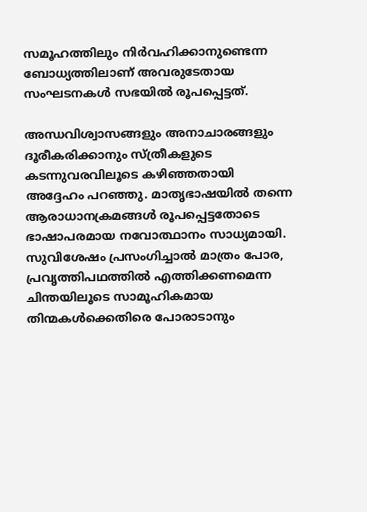സമൂഹത്തിലും നിർവഹിക്കാനുണ്ടെന്ന ബോധ്യത്തിലാണ് അവരുടേതായ സംഘടനകൾ സഭയിൽ രൂപപ്പെട്ടത്.

അന്ധവിശ്വാസങ്ങളും അനാചാരങ്ങളും ദൂരീകരിക്കാനും സ്ത്രീകളുടെ കടന്നുവരവിലൂടെ കഴിഞ്ഞതായി അദ്ദേഹം പറഞ്ഞു. മാതൃഭാഷയിൽ തന്നെ ആരാധാനക്രമങ്ങൾ രൂപപ്പെട്ടതോടെ ഭാഷാപരമായ നവോത്ഥാനം സാധ്യമായി. സുവിശേഷം പ്രസംഗിച്ചാൽ മാത്രം പോര, പ്രവൃത്തിപഥത്തിൽ എത്തിക്കണമെന്ന ചിന്തയിലൂടെ സാമൂഹികമായ തിന്മകൾക്കെതിരെ പോരാടാനും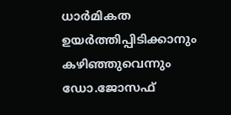ധാർമികത ഉയർത്തിപ്പിടിക്കാനും കഴിഞ്ഞുവെന്നും ഡോ.ജോസഫ്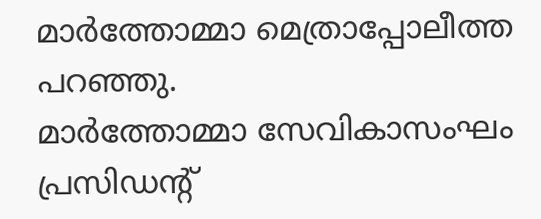മാർത്തോമ്മാ മെത്രാപ്പോലീത്ത പറഞ്ഞു.
മാർത്തോമ്മാ സേവികാസംഘം പ്രസിഡന്റ്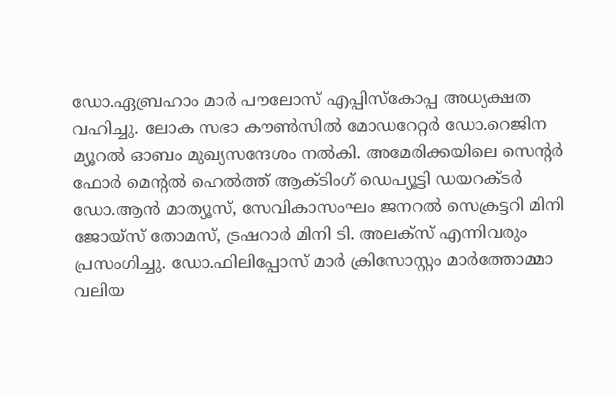ഡോ.ഏബ്രഹാം മാർ പൗലോസ് എപ്പിസ്കോപ്പ അധ്യക്ഷത വഹിച്ചു. ലോക സഭാ കൗൺസിൽ മോഡറേറ്റർ ഡോ.റെജിന മ്യൂറൽ ഓബം മുഖ്യസന്ദേശം നൽകി. അമേരിക്കയിലെ സെന്റർ ഫോർ മെന്റൽ ഹെൽത്ത് ആക്ടിംഗ് ഡെപ്യൂട്ടി ഡയറക്ടർ ഡോ.ആൻ മാത്യൂസ്, സേവികാസംഘം ജനറൽ സെക്രട്ടറി മിനി ജോയ്സ് തോമസ്, ട്രഷറാർ മിനി ടി. അലക്സ് എന്നിവരും പ്രസംഗിച്ചു. ഡോ.ഫിലിപ്പോസ് മാർ ക്രിസോസ്റ്റം മാർത്തോമ്മാ വലിയ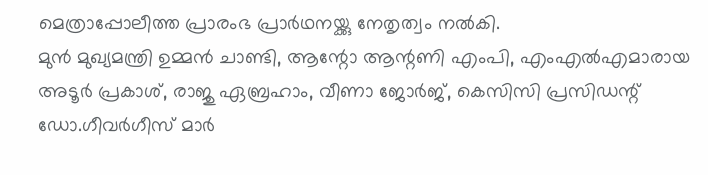മെത്രാപ്പോലീത്ത പ്രാരംഭ പ്രാർഥനയ്ക്കു നേതൃത്വം നൽകി.
മുൻ മുഖ്യമന്ത്രി ഉമ്മൻ ചാണ്ടി, ആന്റോ ആന്റണി എംപി, എംഎൽഎമാരായ അടൂർ പ്രകാശ്, രാജു ഏബ്രഹാം, വീണാ ജോർജ്, കെസിസി പ്രസിഡന്റ് ഡോ.ഗീവർഗീസ് മാർ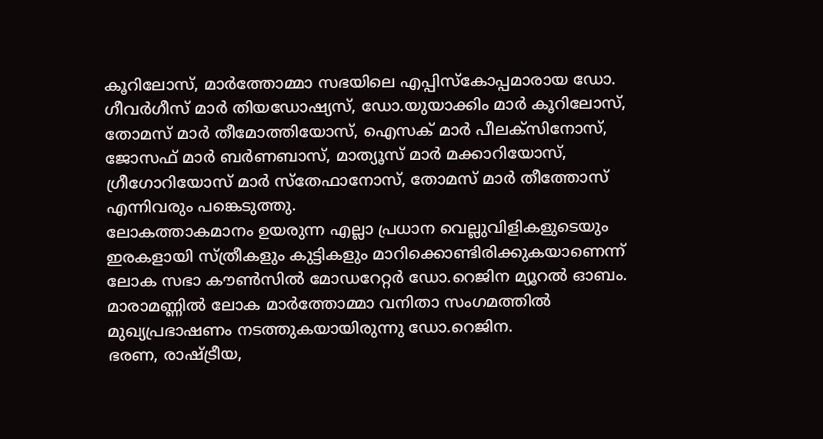കൂറിലോസ്, മാർത്തോമ്മാ സഭയിലെ എപ്പിസ്കോപ്പമാരായ ഡോ. ഗീവർഗീസ് മാർ തിയഡോഷ്യസ്, ഡോ.യുയാക്കിം മാർ കൂറിലോസ്, തോമസ് മാർ തീമോത്തിയോസ്, ഐസക് മാർ പീലക്സിനോസ്, ജോസഫ് മാർ ബർണബാസ്, മാത്യൂസ് മാർ മക്കാറിയോസ്, ഗ്രീഗോറിയോസ് മാർ സ്തേഫാനോസ്, തോമസ് മാർ തീത്തോസ് എന്നിവരും പങ്കെടുത്തു.
ലോകത്താകമാനം ഉയരുന്ന എല്ലാ പ്രധാന വെല്ലുവിളികളുടെയും ഇരകളായി സ്ത്രീകളും കുട്ടികളും മാറിക്കൊണ്ടിരിക്കുകയാണെന്ന് ലോക സഭാ കൗൺസിൽ മോഡറേറ്റർ ഡോ.റെജിന മ്യൂറൽ ഓബം. മാരാമണ്ണിൽ ലോക മാർത്തോമ്മാ വനിതാ സംഗമത്തിൽ മുഖ്യപ്രഭാഷണം നടത്തുകയായിരുന്നു ഡോ.റെജിന.
ഭരണ, രാഷ്ട്രീയ,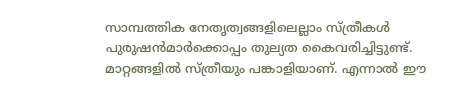സാമ്പത്തിക നേതൃത്വങ്ങളിലെല്ലാം സ്ത്രീകൾ പുരുഷൻമാർക്കൊപ്പം തുല്യത കൈവരിച്ചിട്ടുണ്ട്. മാറ്റങ്ങളിൽ സ്ത്രീയും പങ്കാളിയാണ്. എന്നാൽ ഈ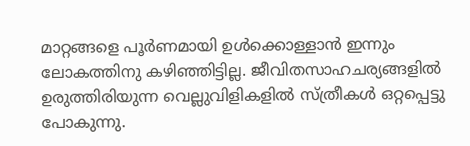മാറ്റങ്ങളെ പൂർണമായി ഉൾക്കൊള്ളാൻ ഇന്നും ലോകത്തിനു കഴിഞ്ഞിട്ടില്ല. ജീവിതസാഹചര്യങ്ങളിൽ ഉരുത്തിരിയുന്ന വെല്ലുവിളികളിൽ സ്ത്രീകൾ ഒറ്റപ്പെട്ടു പോകുന്നു.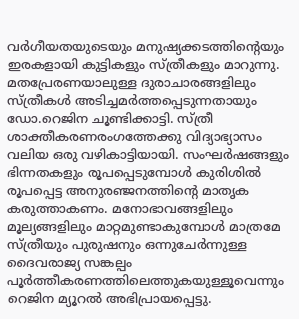വർഗീയതയുടെയും മനുഷ്യക്കടത്തിന്റെയും ഇരകളായി കുട്ടികളും സ്ത്രീകളും മാറുന്നു.
മതപ്രേരണയാലുള്ള ദുരാചാരങ്ങളിലും സ്ത്രീകൾ അടിച്ചമർത്തപ്പെടുന്നതായും ഡോ.റെജിന ചൂണ്ടിക്കാട്ടി. സ്ത്രീ ശാക്തീകരണരംഗത്തേക്കു വിദ്യാഭ്യാസം വലിയ ഒരു വഴികാട്ടിയായി. സംഘർഷങ്ങളും ഭിന്നതകളും രൂപപ്പെടുമ്പോൾ കുരിശിൽ രൂപപ്പെട്ട അനുരഞ്ജനത്തിന്റെ മാതൃക കരുത്താകണം. മനോഭാവങ്ങളിലും മൂല്യങ്ങളിലും മാറ്റമുണ്ടാകുമ്പോൾ മാത്രമേ സ്ത്രീയും പുരുഷനും ഒന്നുചേർന്നുള്ള ദൈവരാജ്യ സങ്കല്പം പൂർത്തീകരണത്തിലെത്തുകയുള്ളൂവെന്നും റെജിന മ്യൂറൽ അഭിപ്രായപ്പെട്ടു.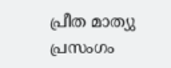പ്രീത മാത്യു പ്രസംഗം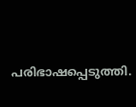പരിഭാഷപ്പെടുത്തി.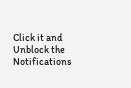Click it and Unblock the Notifications